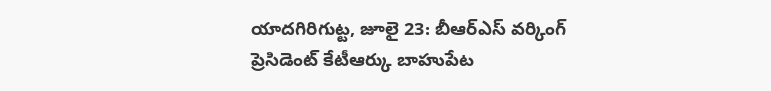యాదగిరిగుట్ట, జూలై 23: బీఆర్ఎస్ వర్కింగ్ ప్రెసిడెంట్ కేటీఆర్కు బాహుపేట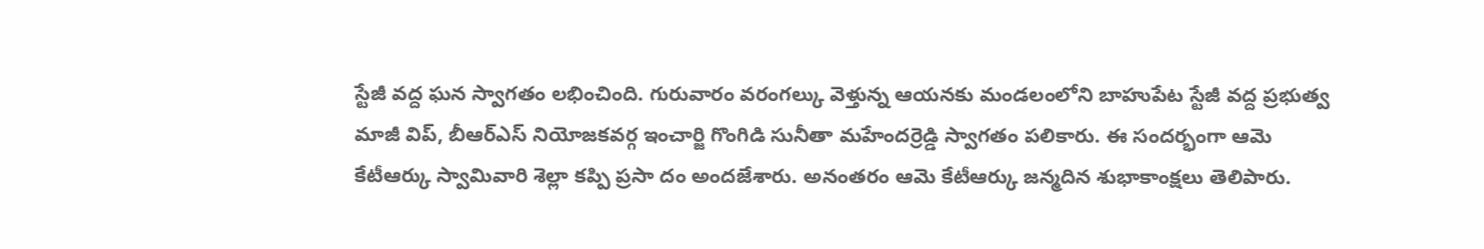స్టేజీ వద్ద ఘన స్వాగతం లభించింది. గురువారం వరంగల్కు వెళ్తున్న ఆయనకు మండలంలోని బాహుపేట స్టేజీ వద్ద ప్రభుత్వ మాజీ విప్, బీఆర్ఎస్ నియోజకవర్గ ఇంచార్జి గొంగిడి సునీతా మహేందర్రెడ్డి స్వాగతం పలికారు. ఈ సందర్భంగా ఆమె కేటీఆర్కు స్వామివారి శెల్లా కప్పి ప్రసా దం అందజేశారు. అనంతరం ఆమె కేటీఆర్కు జన్మదిన శుభాకాంక్షలు తెలిపారు.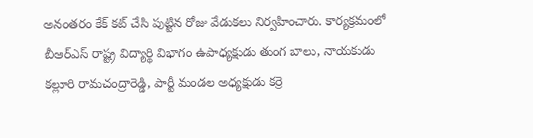అనంతరం కేక్ కట్ చేసి పుట్టిన రోజు వేడుకలు నిర్వహించారు. కార్యక్రమంలో బీఆర్ఎస్ రాష్ట్ర విద్యార్థి విభాగం ఉపాధ్యక్షుడు తుంగ బాలు, నాయకుడు కల్లూరి రామచంద్రారెడ్డి, పార్టీ మండల అధ్యక్షుడు కర్రె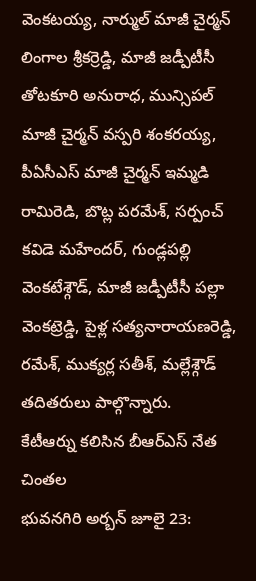వెంకటయ్య, నార్ముల్ మాజీ చైర్మన్ లింగాల శ్రీకర్రెడ్డి, మాజీ జడ్పీటీసీ తోటకూరి అనురాధ, మున్సిపల్ మాజీ చైర్మన్ వస్పరి శంకరయ్య, పీఏసీఎస్ మాజీ చైర్మన్ ఇమ్మడి రామిరెడి, బొట్ల పరమేశ్, సర్పంచ్ కవిడె మహేందర్, గుండ్లపల్లి వెంకటేశ్గౌడ్, మాజీ జడ్పీటీసీ పల్లా వెంకట్రెడ్డి, పైళ్ల సత్యనారాయణరెడ్డి, రమేశ్, ముక్యర్ల సతీశ్, మల్లేశ్గౌడ్ తదితరులు పాల్గొన్నారు.
కేటీఆర్ను కలిసిన బీఆర్ఎస్ నేత చింతల
భువనగిరి అర్బన్ జూలై 23: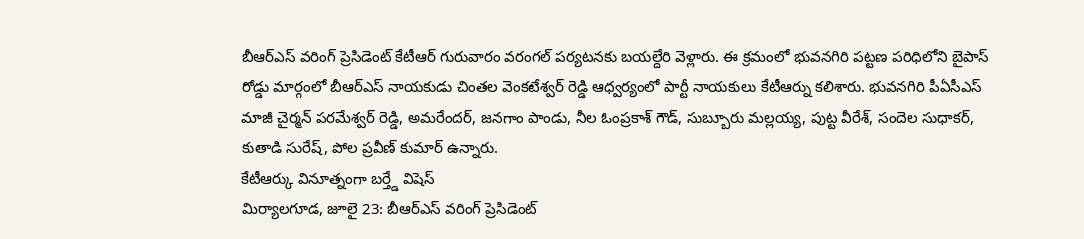బీఆర్ఎస్ వరింగ్ ప్రెసిడెంట్ కేటీఆర్ గురువారం వరంగల్ పర్యటనకు బయల్దేరి వెళ్లారు. ఈ క్రమంలో భువనగిరి పట్టణ పరిధిలోని బైపాస్ రోడ్డు మార్గంలో బీఆర్ఎస్ నాయకుడు చింతల వెంకటేశ్వర్ రెడ్డి ఆధ్వర్యంలో పార్టీ నాయకులు కేటీఆర్ను కలిశారు. భువనగిరి పీఏసీఎస్ మాజీ చైర్మన్ పరమేశ్వర్ రెడ్డి, అమరేందర్, జనగాం పాండు, నీల ఓంప్రకాశ్ గౌడ్, సుబ్బూరు మల్లయ్య, పుట్ట వీరేశ్, సందెల సుధాకర్, కుతాడి సురేష్, పోల ప్రవీణ్ కుమార్ ఉన్నారు.
కేటీఆర్కు వినూత్నంగా బర్త్డే విషెస్
మిర్యాలగూడ, జూలై 23: బీఆర్ఎస్ వరింగ్ ప్రెసిడెంట్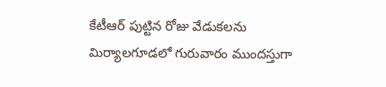కేటీఆర్ పుట్టిన రోజు వేడుకలను మిర్యాలగూడలో గురువారం ముందస్తుగా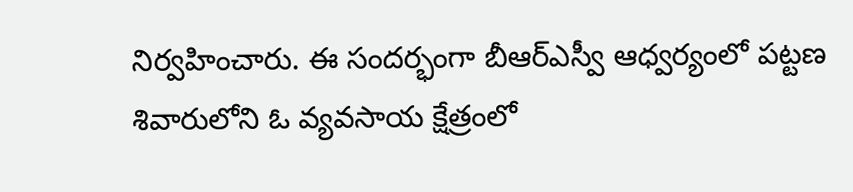నిర్వహించారు. ఈ సందర్భంగా బీఆర్ఎస్వీ ఆధ్వర్యంలో పట్టణ శివారులోని ఓ వ్యవసాయ క్షేత్రంలో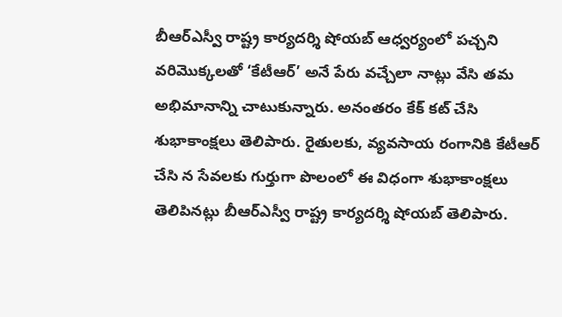బీఆర్ఎస్వీ రాష్ట్ర కార్యదర్శి షోయబ్ ఆధ్వర్యంలో పచ్చని వరిమొక్కలతో ‘కేటీఆర్’ అనే పేరు వచ్చేలా నాట్లు వేసి తమ అభిమానాన్ని చాటుకున్నారు. అనంతరం కేక్ కట్ చేసి శుభాకాంక్షలు తెలిపారు. రైతులకు, వ్యవసాయ రంగానికి కేటీఆర్ చేసి న సేవలకు గుర్తుగా పొలంలో ఈ విధంగా శుభాకాంక్షలు తెలిపినట్లు బీఆర్ఎస్వీ రాష్ట్ర కార్యదర్శి షోయబ్ తెలిపారు.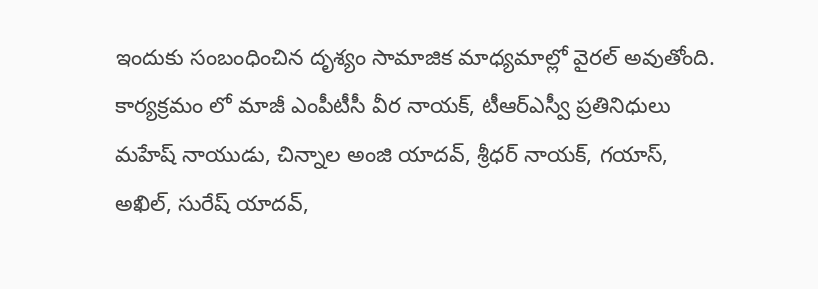ఇందుకు సంబంధించిన దృశ్యం సామాజిక మాధ్యమాల్లో వైరల్ అవుతోంది. కార్యక్రమం లో మాజీ ఎంపీటీసీ వీర నాయక్, టీఆర్ఎస్వీ ప్రతినిధులు మహేష్ నాయుడు, చిన్నాల అంజి యాదవ్, శ్రీధర్ నాయక్, గయాస్, అఖిల్, సురేష్ యాదవ్,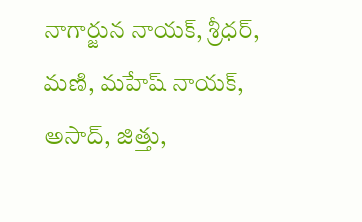నాగార్జున నాయక్, శ్రీధర్, మణి, మహేష్ నాయక్, అసాద్, జిత్తు,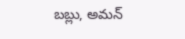బబ్లు, అమన్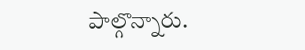పాల్గొన్నారు.